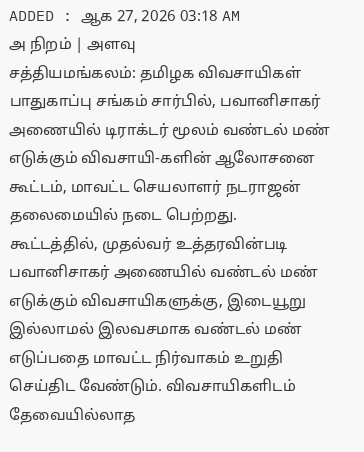ADDED : ஆக 27, 2026 03:18 AM
அ நிறம் | அளவு
சத்தியமங்கலம்: தமிழக விவசாயிகள் பாதுகாப்பு சங்கம் சார்பில், பவானிசாகர் அணையில் டிராக்டர் மூலம் வண்டல் மண் எடுக்கும் விவசாயி-களின் ஆலோசனை கூட்டம், மாவட்ட செயலாளர் நடராஜன் தலைமையில் நடை பெற்றது.
கூட்டத்தில், முதல்வர் உத்தரவின்படி பவானிசாகர் அணையில் வண்டல் மண் எடுக்கும் விவசாயிகளுக்கு, இடையூறு இல்லாமல் இலவசமாக வண்டல் மண் எடுப்பதை மாவட்ட நிர்வாகம் உறுதி செய்திட வேண்டும். விவசாயிகளிடம் தேவையில்லாத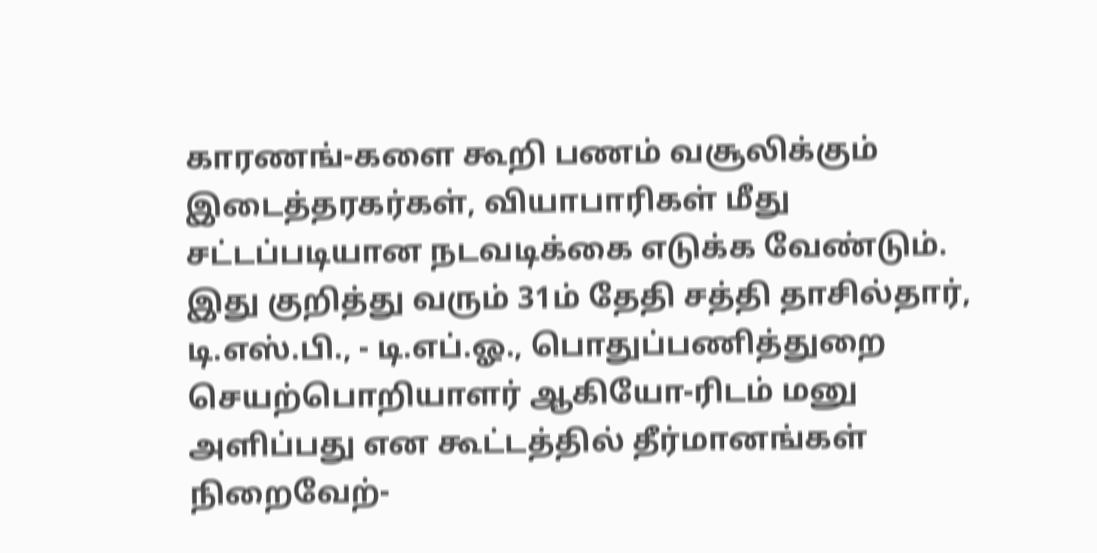காரணங்-களை கூறி பணம் வசூலிக்கும் இடைத்தரகர்கள், வியாபாரிகள் மீது சட்டப்படியான நடவடிக்கை எடுக்க வேண்டும். இது குறித்து வரும் 31ம் தேதி சத்தி தாசில்தார், டி.எஸ்.பி., - டி.எப்.ஓ., பொதுப்பணித்துறை செயற்பொறியாளர் ஆகியோ-ரிடம் மனு அளிப்பது என கூட்டத்தில் தீர்மானங்கள் நிறைவேற்-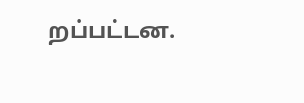றப்பட்டன.